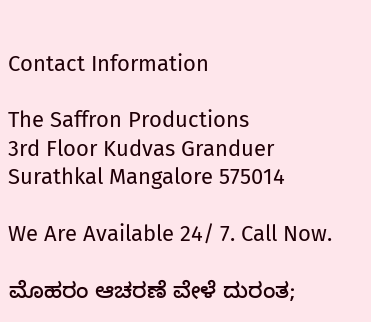Contact Information

The Saffron Productions
3rd Floor Kudvas Granduer
Surathkal Mangalore 575014

We Are Available 24/ 7. Call Now.

ಮೊಹರಂ ಆಚರಣೆ ವೇಳೆ ದುರಂತ;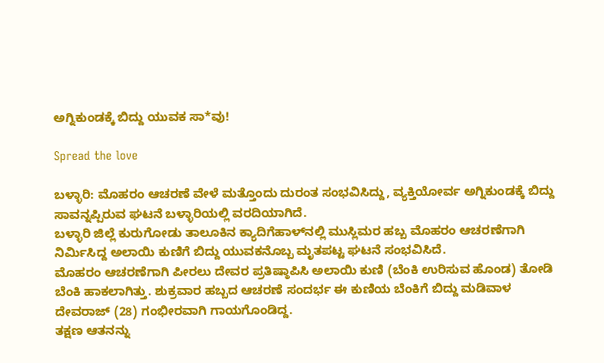ಅಗ್ನಿಕುಂಡಕ್ಕೆ ಬಿದ್ದು ಯುವಕ ಸಾ*ವು!

Spread the love

ಬಳ್ಳಾರಿ: ಮೊಹರಂ ಆಚರಣೆ ವೇಳೆ ಮತ್ತೊಂದು ದುರಂತ ಸಂಭವಿಸಿದ್ದು, ವ್ಯಕ್ತಿಯೋರ್ವ ಅಗ್ನಿಕುಂಡಕ್ಕೆ ಬಿದ್ದು ಸಾವನ್ನಪ್ಪಿರುವ ಘಟನೆ ಬಳ್ಳಾರಿಯಲ್ಲಿ ವರದಿಯಾಗಿದೆ.
ಬಳ್ಳಾರಿ ಜಿಲ್ಲೆ ಕುರುಗೋಡು ತಾಲೂಕಿನ ಕ್ಯಾದಿಗೆಹಾಳ್‌ನಲ್ಲಿ ಮುಸ್ಲಿಮರ ಹಬ್ಬ ಮೊಹರಂ ಆಚರಣೆಗಾಗಿ ನಿರ್ಮಿಸಿದ್ದ ಅಲಾಯಿ ಕುಣಿಗೆ ಬಿದ್ದು ಯುವಕನೊಬ್ಬ ಮೃತಪಟ್ಟ ಘಟನೆ ಸಂಭವಿಸಿದೆ.
ಮೊಹರಂ ಆಚರಣೆಗಾಗಿ ಪೀರಲು ದೇವರ ಪ್ರತಿಷ್ಠಾಪಿಸಿ ಅಲಾಯಿ ಕುಣಿ (ಬೆಂಕಿ ಉರಿಸುವ ಹೊಂಡ) ತೋಡಿ ಬೆಂಕಿ ಹಾಕಲಾಗಿತ್ತು. ಶುಕ್ರವಾರ ಹಬ್ಬದ ಆಚರಣೆ ಸಂದರ್ಭ ಈ ಕುಣಿಯ ಬೆಂಕಿಗೆ ಬಿದ್ದು ಮಡಿವಾಳ ದೇವರಾಜ್ (28) ಗಂಭೀರವಾಗಿ ಗಾಯಗೊಂಡಿದ್ದ.
ತಕ್ಷಣ ಆತನನ್ನು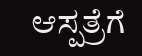ಆಸ್ಪತ್ರೆಗೆ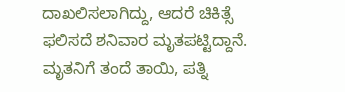ದಾಖಲಿಸಲಾಗಿದ್ದು, ಆದರೆ ಚಿಕಿತ್ಸೆ ಫಲಿಸದೆ ಶನಿವಾರ ಮೃತಪಟ್ಟಿದ್ದಾನೆ. ಮೃತನಿಗೆ ತಂದೆ ತಾಯಿ, ಪತ್ನಿ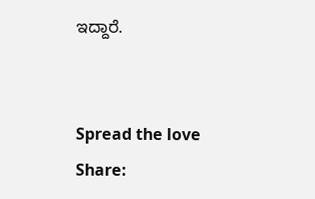ಇದ್ದಾರೆ.


Spread the love
Share: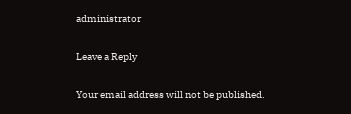administrator

Leave a Reply

Your email address will not be published.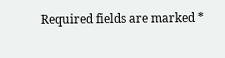Required fields are marked *